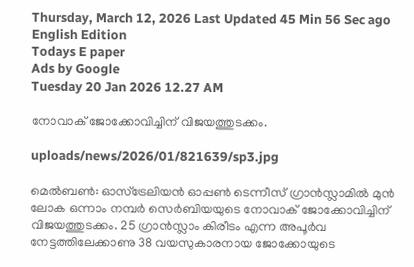Thursday, March 12, 2026 Last Updated 45 Min 56 Sec ago English Edition
Todays E paper
Ads by Google
Tuesday 20 Jan 2026 12.27 AM

നോവാക്‌ ജോക്കോവിച്ചിന്‌ വിജയത്തുടക്കം.

uploads/news/2026/01/821639/sp3.jpg

മെല്‍ബണ്‍: ഓസ്‌ട്രേലിയന്‍ ഓപ്പണ്‍ ടെന്നീസ്‌ ഗ്രാന്‍സ്ലാമില്‍ മുന്‍ ലോക ഒന്നാം നമ്പര്‍ സെര്‍ബിയയുടെ നോവാക്‌ ജോക്കോവിച്ചിന്‌ വിജയത്തുടക്കം. 25 ഗ്രാന്‍സ്ലാം കിരീടം എന്ന അപൂര്‍വ നേട്ടത്തിലേക്കാണു 38 വയസുകാരനായ ജോക്കോയുടെ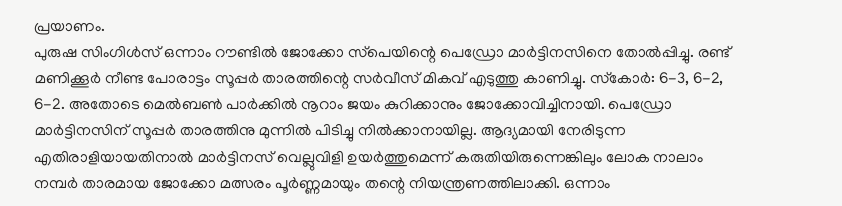പ്രയാണം.
പുരുഷ സിംഗിള്‍സ്‌ ഒന്നാം റൗണ്ടില്‍ ജോക്കോ സ്‌പെയിന്റെ പെഡ്രോ മാര്‍ട്ടിനസിനെ തോല്‍പ്പിച്ചു. രണ്ട്‌ മണിക്കൂര്‍ നീണ്ട പോരാട്ടം സൂപ്പര്‍ താരത്തിന്റെ സര്‍വീസ്‌ മികവ്‌ എടുത്തു കാണിച്ചു. സ്‌കോര്‍: 6-3, 6-2, 6-2. അതോടെ മെല്‍ബണ്‍ പാര്‍ക്കില്‍ നൂറാം ജയം കുറിക്കാനും ജോക്കോവിച്ചിനായി. പെഡ്രോ മാര്‍ട്ടിനസിന്‌ സൂപ്പര്‍ താരത്തിനു മുന്നില്‍ പിടിച്ചു നില്‍ക്കാനായില്ല. ആദ്യമായി നേരിടുന്ന എതിരാളിയായതിനാല്‍ മാര്‍ട്ടിനസ്‌ വെല്ലുവിളി ഉയര്‍ത്തുമെന്ന്‌ കരുതിയിരുന്നെങ്കിലും ലോക നാലാം നമ്പര്‍ താരമായ ജോക്കോ മത്സരം പൂര്‍ണ്ണമായും തന്റെ നിയന്ത്രണത്തിലാക്കി. ഒന്നാം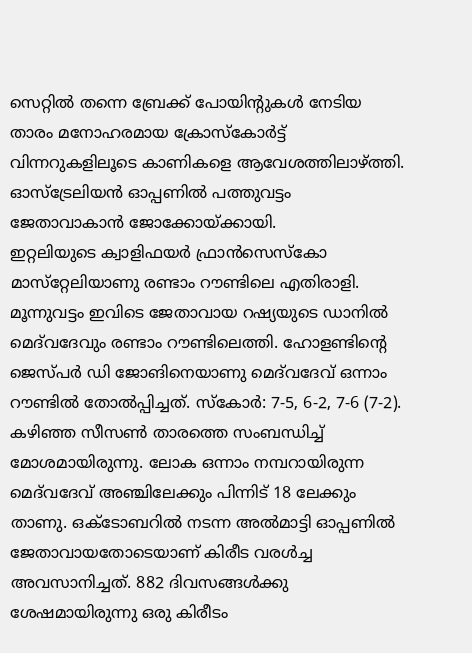സെറ്റില്‍ തന്നെ ബ്രേക്ക്‌ പോയിന്റുകള്‍ നേടിയ താരം മനോഹരമായ ക്രോസ്‌കോര്‍ട്ട്‌ വിന്നറുകളിലൂടെ കാണികളെ ആവേശത്തിലാഴ്‌ത്തി. ഓസ്‌ട്രേലിയന്‍ ഓപ്പണില്‍ പത്തുവട്ടം ജേതാവാകാന്‍ ജോക്കോയ്‌ക്കായി.
ഇറ്റലിയുടെ ക്വാളിഫയര്‍ ഫ്രാന്‍സെസ്‌കോ മാസ്‌റ്റേലിയാണു രണ്ടാം റൗണ്ടിലെ എതിരാളി. മൂന്നുവട്ടം ഇവിടെ ജേതാവായ റഷ്യയുടെ ഡാനില്‍ മെദ്‌വദേവും രണ്ടാം റൗണ്ടിലെത്തി. ഹോളണ്ടിന്റെ ജെസ്‌പര്‍ ഡി ജോങിനെയാണു മെദ്‌വദേവ്‌ ഒന്നാം റൗണ്ടില്‍ തോല്‍പ്പിച്ചത്‌. സ്‌കോര്‍: 7-5, 6-2, 7-6 (7-2). കഴിഞ്ഞ സീസണ്‍ താരത്തെ സംബന്ധിച്ച്‌ മോശമായിരുന്നു. ലോക ഒന്നാം നമ്പറായിരുന്ന മെദ്‌വദേവ്‌ അഞ്ചിലേക്കും പിന്നിട്‌ 18 ലേക്കും താണു. ഒക്‌ടോബറില്‍ നടന്ന അല്‍മാട്ടി ഓപ്പണില്‍ ജേതാവായതോടെയാണ്‌ കിരീട വരള്‍ച്ച അവസാനിച്ചത്‌. 882 ദിവസങ്ങള്‍ക്കു ശേഷമായിരുന്നു ഒരു കിരീടം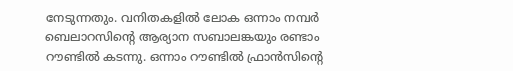നേടുന്നതും. വനിതകളില്‍ ലോക ഒന്നാം നമ്പര്‍ ബെലാറസിന്റെ ആര്യാന സബാലങ്കയും രണ്ടാം റൗണ്ടില്‍ കടന്നു. ഒന്നാം റൗണ്ടില്‍ ഫ്രാന്‍സിന്റെ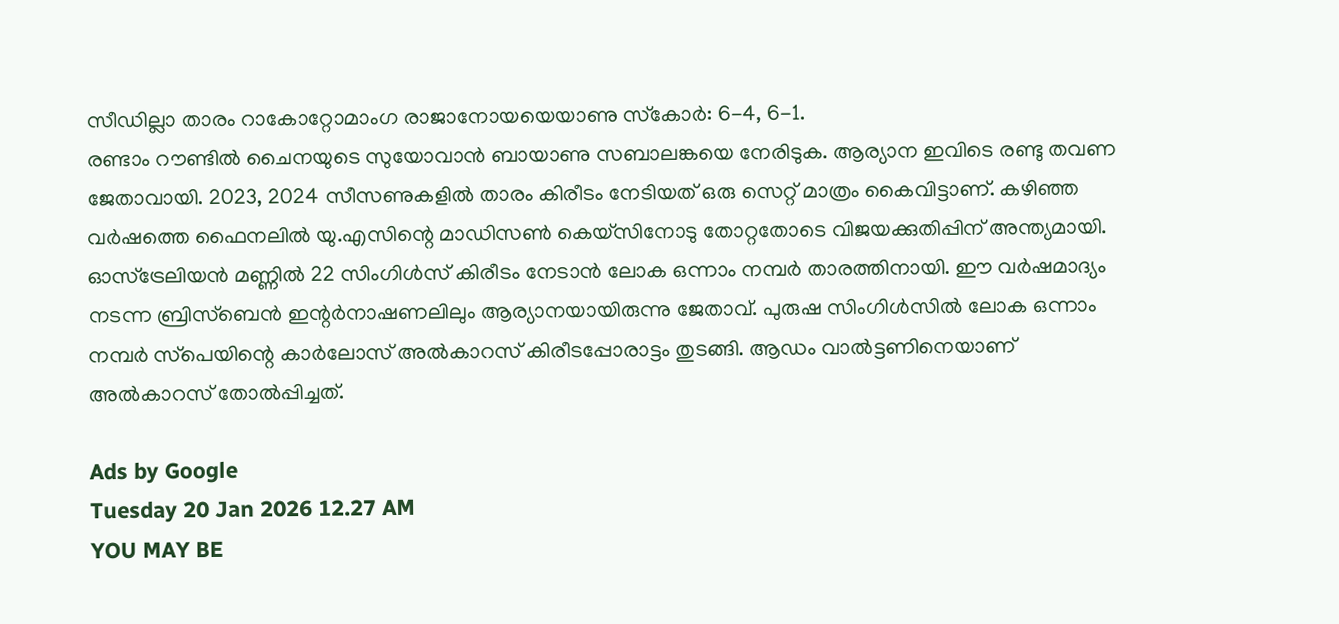സീഡില്ലാ താരം റാകോറ്റോമാംഗ രാജാനോയയെയാണു സ്‌കോര്‍: 6-4, 6-1.
രണ്ടാം റൗണ്ടില്‍ ചൈനയുടെ സുയോവാന്‍ ബായാണു സബാലങ്കയെ നേരിടുക. ആര്യാന ഇവിടെ രണ്ടു തവണ ജേതാവായി. 2023, 2024 സീസണുകളില്‍ താരം കിരീടം നേടിയത്‌ ഒരു സെറ്റ്‌ മാത്രം കൈവിട്ടാണ്‌. കഴിഞ്ഞ വര്‍ഷത്തെ ഫൈനലില്‍ യു.എസിന്റെ മാഡിസണ്‍ കെയ്‌സിനോടു തോറ്റതോടെ വിജയക്കുതിപ്പിന്‌ അന്ത്യമായി. ഓസ്‌ട്രേലിയന്‍ മണ്ണില്‍ 22 സിംഗിള്‍സ്‌ കിരീടം നേടാന്‍ ലോക ഒന്നാം നമ്പര്‍ താരത്തിനായി. ഈ വര്‍ഷമാദ്യം നടന്ന ബ്രിസ്‌ബെന്‍ ഇന്റര്‍നാഷണലിലും ആര്യാനയായിരുന്നു ജേതാവ്‌. പുരുഷ സിംഗിള്‍സില്‍ ലോക ഒന്നാം നമ്പര്‍ സ്‌പെയിന്റെ കാര്‍ലോസ്‌ അല്‍കാറസ്‌ കിരീടപ്പോരാട്ടം തുടങ്ങി. ആഡം വാല്‍ട്ടണിനെയാണ്‌ അല്‍കാറസ്‌ തോല്‍പ്പിച്ചത്‌.

Ads by Google
Tuesday 20 Jan 2026 12.27 AM
YOU MAY BE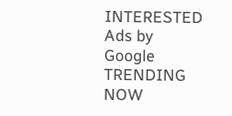INTERESTED
Ads by Google
TRENDING NOW